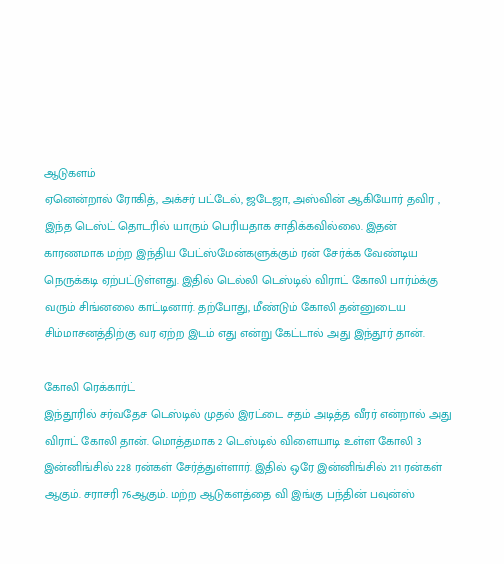ஆடுகளம்
ஏனென்றால் ரோகித், அக்சர் பட்டேல், ஜடேஜா, அஸ்வின் ஆகியோர் தவிர , இந்த டெஸ்ட் தொடரில் யாரும் பெரியதாக சாதிக்கவில்லை. இதன் காரணமாக மற்ற இந்திய பேட்ஸ்மேன்களுக்கும் ரன் சேர்க்க வேண்டிய நெருக்கடி ஏற்பட்டுள்ளது. இதில் டெல்லி டெஸ்டில் விராட் கோலி பார்ம்க்கு வரும் சிங்னலை காட்டினார். தற்போது, மீண்டும் கோலி தன்னுடைய சிம்மாசனத்திற்கு வர ஏற்ற இடம் எது என்று கேட்டால் அது இந்தூர் தான்.

கோலி ரெக்கார்ட்
இந்தூரில் சர்வதேச டெஸ்டில் முதல் இரட்டை சதம் அடித்த வீரர் என்றால் அது விராட் கோலி தான். மொத்தமாக 2 டெஸ்டில் விளையாடி உள்ள கோலி 3 இன்னிங்சில் 228 ரன்கள் சேர்த்துள்ளார். இதில் ஒரே இன்னிங்சில் 211 ரன்கள் ஆகும். சராசரி 76ஆகும். மற்ற ஆடுகளத்தை வி இங்கு பந்தின் பவுன்ஸ்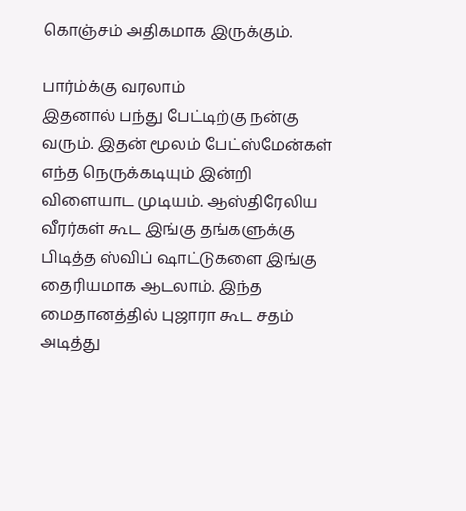கொஞ்சம் அதிகமாக இருக்கும்.

பார்ம்க்கு வரலாம்
இதனால் பந்து பேட்டிற்கு நன்கு வரும். இதன் மூலம் பேட்ஸ்மேன்கள் எந்த நெருக்கடியும் இன்றி விளையாட முடியம். ஆஸ்திரேலிய வீரர்கள் கூட இங்கு தங்களுக்கு பிடித்த ஸ்விப் ஷாட்டுகளை இங்கு தைரியமாக ஆடலாம். இந்த மைதானத்தில் புஜாரா கூட சதம் அடித்து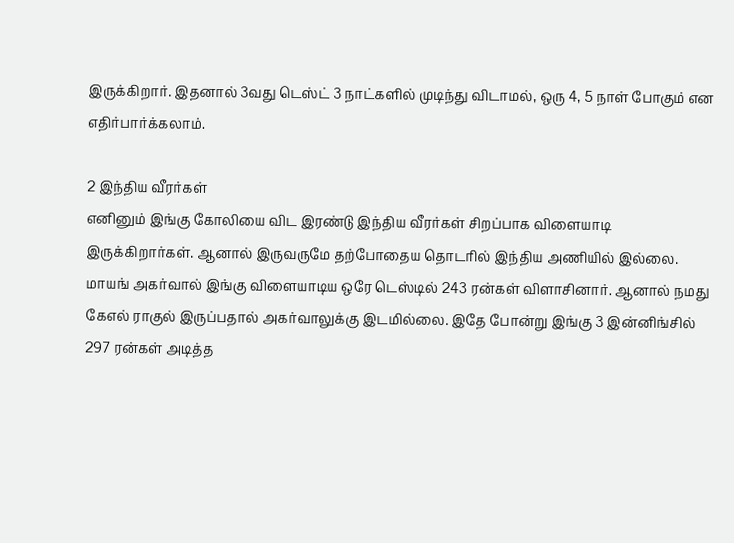இருக்கிறார். இதனால் 3வது டெஸ்ட் 3 நாட்களில் முடிந்து விடாமல், ஒரு 4, 5 நாள் போகும் என எதிர்பார்க்கலாம்.

2 இந்திய வீரர்கள்
எனினும் இங்கு கோலியை விட இரண்டு இந்திய வீரர்கள் சிறப்பாக விளையாடி இருக்கிறார்கள். ஆனால் இருவருமே தற்போதைய தொடரில் இந்திய அணியில் இல்லை. மாயங் அகர்வால் இங்கு விளையாடிய ஒரே டெஸ்டில் 243 ரன்கள் விளாசினார். ஆனால் நமது கேஎல் ராகுல் இருப்பதால் அகர்வாலுக்கு இடமில்லை. இதே போன்று இங்கு 3 இன்னிங்சில் 297 ரன்கள் அடித்த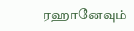ரஹானேவும்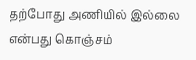தற்போது அணியில் இல்லை என்பது கொஞ்சம்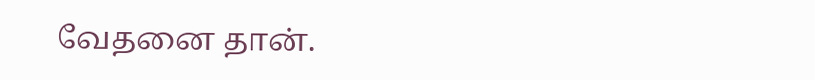வேதனை தான்.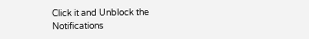Click it and Unblock the Notifications